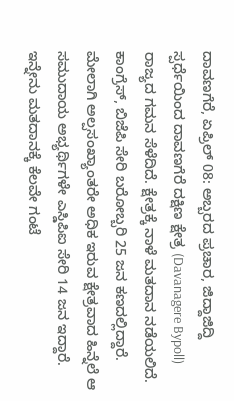ದಾವಣಗೆರೆ, ಏಪ್ರಿಲ್ 08: ಅಬ್ಬರದ ಪ್ರಚಾರ, ಜಿದ್ದಾಜಿದ್ದಿ ಸ್ಪರ್ಧೆಯಿಂದ ದಾವಣಗೆರೆ ದಕ್ಷಿಣ ಕ್ಷೇತ್ರ (Davanagere Bypoll) ರಾಜ್ಯದ ಗಮನ ಸೆಳೆದಿದೆ. ಕ್ಷೇತ್ರಕ್ಕೆ ನಾಳೆ ಮತದಾನ ನಡೆಯಲಿದೆ. ಕಾಂಗ್ರೆಸ್, ಬಿಜೆಪಿ ಸೇರಿ ಬರೋಬ್ಬರಿ 25 ಜನ ಕಣದಲ್ಲಿದ್ದಾರೆ. ಮೇಲಾಗಿ ಅಲ್ಪಸಂಖ್ಯಾಂತರೇ ಅಧಿಕ ಇರುವ ಕ್ಷೇತ್ರವಾದ ಹಿನ್ನೆಲೆ ಆ ಸಮುದಾಯ ಅಭ್ಯರ್ಥಿಗಳೇ ಎಸ್ಡಿಪಿಐ ಸೇರಿ 14 ಜನ ಇದ್ದಾರೆ. ಇನ್ನೇನು ಮತದಾನಕ್ಕೆ ಕೆಲವೇ ಗಂಟೆ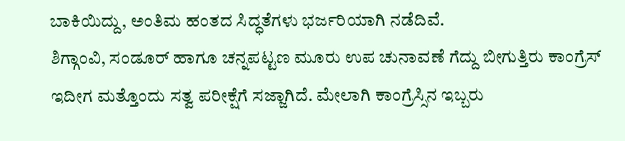ಬಾಕಿಯಿದ್ದು, ಅಂತಿಮ ಹಂತದ ಸಿದ್ಧತೆಗಳು ಭರ್ಜರಿಯಾಗಿ ನಡೆದಿವೆ.
ಶಿಗ್ಗಾಂವಿ, ಸಂಡೂರ್ ಹಾಗೂ ಚನ್ನಪಟ್ಟಣ ಮೂರು ಉಪ ಚುನಾವಣೆ ಗೆದ್ದು ಬೀಗುತ್ತಿರು ಕಾಂಗ್ರೆಸ್ ಇದೀಗ ಮತ್ತೊಂದು ಸತ್ವ ಪರೀಕ್ಷೆಗೆ ಸಜ್ಜಾಗಿದೆ. ಮೇಲಾಗಿ ಕಾಂಗ್ರೆಸ್ಸಿನ ಇಬ್ಬರು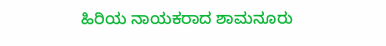ಹಿರಿಯ ನಾಯಕರಾದ ಶಾಮನೂರು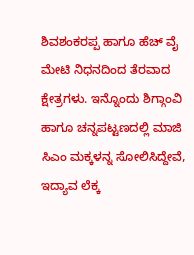ಶಿವಶಂಕರಪ್ಪ ಹಾಗೂ ಹೆಚ್ ವೈ ಮೇಟಿ ನಿಧನದಿಂದ ತೆರವಾದ ಕ್ಷೇತ್ರಗಳು. ಇನ್ನೊಂದು ಶಿಗ್ಗಾಂವಿ ಹಾಗೂ ಚನ್ನಪಟ್ಟಣದಲ್ಲಿ ಮಾಜಿ ಸಿಎಂ ಮಕ್ಕಳನ್ನ ಸೋಲಿಸಿದ್ದೇವೆ, ಇದ್ಯಾವ ಲೆಕ್ಕ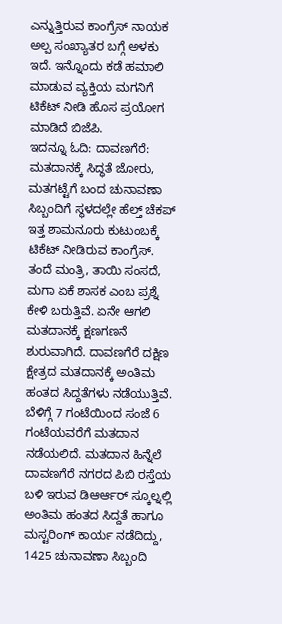ಎನ್ನುತ್ತಿರುವ ಕಾಂಗ್ರೆಸ್ ನಾಯಕ ಅಲ್ಪ ಸಂಖ್ಯಾತರ ಬಗ್ಗೆ ಅಳಕು ಇದೆ. ಇನ್ನೊಂದು ಕಡೆ ಹಮಾಲಿ ಮಾಡುವ ವ್ಯಕ್ತಿಯ ಮಗನಿಗೆ ಟಿಕೆಟ್ ನೀಡಿ ಹೊಸ ಪ್ರಯೋಗ ಮಾಡಿದೆ ಬಿಜೆಪಿ.
ಇದನ್ನೂ ಓದಿ: ದಾವಣಗೆರೆ: ಮತದಾನಕ್ಕೆ ಸಿದ್ಧತೆ ಜೋರು, ಮತಗಟ್ಟೆಗೆ ಬಂದ ಚುನಾವಣಾ ಸಿಬ್ಬಂದಿಗೆ ಸ್ಥಳದಲ್ಲೇ ಹೆಲ್ತ್ ಚೆಕಪ್
ಇತ್ತ ಶಾಮನೂರು ಕುಟುಂಬಕ್ಕೆ ಟಿಕೆಟ್ ನೀಡಿರುವ ಕಾಂಗ್ರೆಸ್. ತಂದೆ ಮಂತ್ರಿ, ತಾಯಿ ಸಂಸದೆ, ಮಗಾ ಏಕೆ ಶಾಸಕ ಎಂಬ ಪ್ರಶ್ನೆ ಕೇಳಿ ಬರುತ್ತಿವೆ. ಏನೇ ಆಗಲಿ ಮತದಾನಕ್ಕೆ ಕ್ಷಣಗಣನೆ ಶುರುವಾಗಿದೆ. ದಾವಣಗೆರೆ ದಕ್ಷಿಣ ಕ್ಷೇತ್ರದ ಮತದಾನಕ್ಕೆ ಅಂತಿಮ ಹಂತದ ಸಿದ್ದತೆಗಳು ನಡೆಯುತ್ತಿವೆ. ಬೆಳಿಗ್ಗೆ 7 ಗಂಟೆಯಿಂದ ಸಂಜೆ 6 ಗಂಟೆಯವರೆಗೆ ಮತದಾನ ನಡೆಯಲಿದೆ. ಮತದಾನ ಹಿನ್ನೆಲೆ ದಾವಣಗೆರೆ ನಗರದ ಪಿಬಿ ರಸ್ತೆಯ ಬಳಿ ಇರುವ ಡಿಆರ್ಆರ್ ಸ್ಕೂಲ್ನಲ್ಲಿ ಅಂತಿಮ ಹಂತದ ಸಿದ್ದತೆ ಹಾಗೂ ಮಸ್ಟರಿಂಗ್ ಕಾರ್ಯ ನಡೆದಿದ್ದು, 1425 ಚುನಾವಣಾ ಸಿಬ್ಬಂದಿ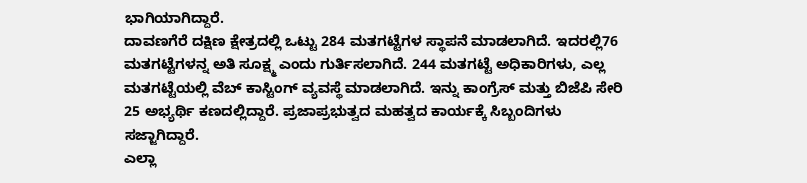ಭಾಗಿಯಾಗಿದ್ದಾರೆ.
ದಾವಣಗೆರೆ ದಕ್ಷಿಣ ಕ್ಷೇತ್ರದಲ್ಲಿ ಒಟ್ಟು 284 ಮತಗಟ್ಟೆಗಳ ಸ್ಥಾಪನೆ ಮಾಡಲಾಗಿದೆ. ಇದರಲ್ಲಿ76 ಮತಗಟ್ಟೆಗಳನ್ನ ಅತಿ ಸೂಕ್ಷ್ಮ ಎಂದು ಗುರ್ತಿಸಲಾಗಿದೆ. 244 ಮತಗಟ್ಟೆ ಅಧಿಕಾರಿಗಳು, ಎಲ್ಲ ಮತಗಟ್ಟೆಯಲ್ಲಿ ವೆಬ್ ಕಾಸ್ಟಿಂಗ್ ವ್ಯವಸ್ಥೆ ಮಾಡಲಾಗಿದೆ. ಇನ್ನು ಕಾಂಗ್ರೆಸ್ ಮತ್ತು ಬಿಜೆಪಿ ಸೇರಿ 25 ಅಭ್ಯರ್ಥಿ ಕಣದಲ್ಲಿದ್ದಾರೆ. ಪ್ರಜಾಪ್ರಭುತ್ವದ ಮಹತ್ವದ ಕಾರ್ಯಕ್ಕೆ ಸಿಬ್ಬಂದಿಗಳು ಸಜ್ಜಾಗಿದ್ದಾರೆ.
ಎಲ್ಲಾ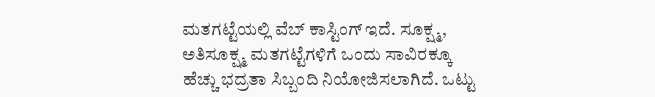ಮತಗಟ್ಟೆಯಲ್ಲಿ ವೆಬ್ ಕಾಸ್ಟಿಂಗ್ ಇದೆ. ಸೂಕ್ಷ್ಮ, ಅತಿಸೂಕ್ಷ್ಮ ಮತಗಟ್ಟೆಗಳಿಗೆ ಒಂದು ಸಾವಿರಕ್ಕೂ ಹೆಚ್ಚು ಭದ್ರತಾ ಸಿಬ್ಬಂದಿ ನಿಯೋಜಿಸಲಾಗಿದೆ. ಒಟ್ಟು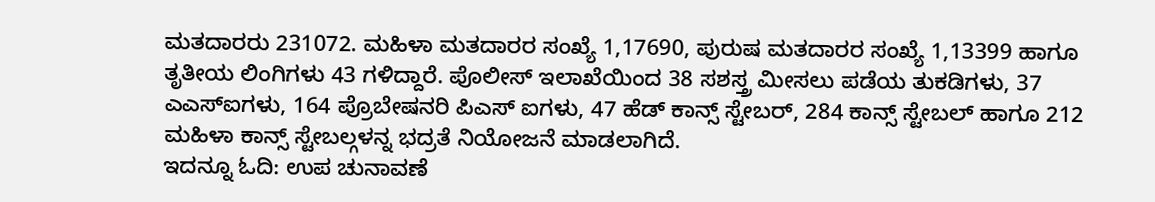ಮತದಾರರು 231072. ಮಹಿಳಾ ಮತದಾರರ ಸಂಖ್ಯೆ 1,17690, ಪುರುಷ ಮತದಾರರ ಸಂಖ್ಯೆ 1,13399 ಹಾಗೂ ತೃತೀಯ ಲಿಂಗಿಗಳು 43 ಗಳಿದ್ದಾರೆ. ಪೊಲೀಸ್ ಇಲಾಖೆಯಿಂದ 38 ಸಶಸ್ತ್ರ ಮೀಸಲು ಪಡೆಯ ತುಕಡಿಗಳು, 37 ಎಎಸ್ಐಗಳು, 164 ಪ್ರೊಬೇಷನರಿ ಪಿಎಸ್ ಐಗಳು, 47 ಹೆಡ್ ಕಾನ್ಸ್ ಸ್ಟೇಬರ್, 284 ಕಾನ್ಸ್ ಸ್ಟೇಬಲ್ ಹಾಗೂ 212 ಮಹಿಳಾ ಕಾನ್ಸ್ ಸ್ಟೇಬಲ್ಗಳನ್ನ ಭದ್ರತೆ ನಿಯೋಜನೆ ಮಾಡಲಾಗಿದೆ.
ಇದನ್ನೂ ಓದಿ: ಉಪ ಚುನಾವಣೆ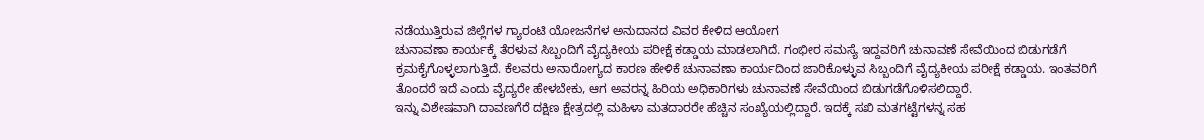ನಡೆಯುತ್ತಿರುವ ಜಿಲ್ಲೆಗಳ ಗ್ಯಾರಂಟಿ ಯೋಜನೆಗಳ ಅನುದಾನದ ವಿವರ ಕೇಳಿದ ಆಯೋಗ
ಚುನಾವಣಾ ಕಾರ್ಯಕ್ಕೆ ತೆರಳುವ ಸಿಬ್ಬಂದಿಗೆ ವೈದ್ಯಕೀಯ ಪರೀಕ್ಷೆ ಕಡ್ಡಾಯ ಮಾಡಲಾಗಿದೆ. ಗಂಭೀರ ಸಮಸ್ಯೆ ಇದ್ದವರಿಗೆ ಚುನಾವಣೆ ಸೇವೆಯಿಂದ ಬಿಡುಗಡೆಗೆ ಕ್ರಮಕೈಗೊಳ್ಳಲಾಗುತ್ತಿದೆ. ಕೆಲವರು ಅನಾರೋಗ್ಯದ ಕಾರಣ ಹೇಳಿಕೆ ಚುನಾವಣಾ ಕಾರ್ಯದಿಂದ ಜಾರಿಕೊಳ್ಳುವ ಸಿಬ್ಬಂದಿಗೆ ವೈದ್ಯಕೀಯ ಪರೀಕ್ಷೆ ಕಡ್ಡಾಯ. ಇಂತವರಿಗೆ ತೊಂದರೆ ಇದೆ ಎಂದು ವೈದ್ಯರೇ ಹೇಳಬೇಕು, ಆಗ ಅವರನ್ನ ಹಿರಿಯ ಅಧಿಕಾರಿಗಳು ಚುನಾವಣೆ ಸೇವೆಯಿಂದ ಬಿಡುಗಡೆಗೊಳಿಸಲಿದ್ದಾರೆ.
ಇನ್ನು ವಿಶೇಷವಾಗಿ ದಾವಣಗೆರೆ ದಕ್ಷಿಣ ಕ್ಷೇತ್ರದಲ್ಲಿ ಮಹಿಳಾ ಮತದಾರರೇ ಹೆಚ್ಚಿನ ಸಂಖ್ಯೆಯಲ್ಲಿದ್ದಾರೆ. ಇದಕ್ಕೆ ಸಖಿ ಮತಗಟ್ಟೆಗಳನ್ನ ಸಹ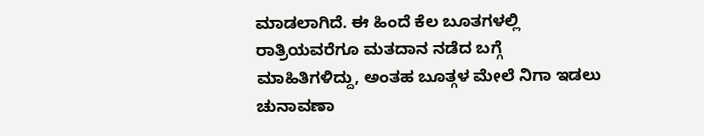ಮಾಡಲಾಗಿದೆ. ಈ ಹಿಂದೆ ಕೆಲ ಬೂತಗಳಲ್ಲಿ ರಾತ್ರಿಯವರೆಗೂ ಮತದಾನ ನಡೆದ ಬಗ್ಗೆ ಮಾಹಿತಿಗಳಿದ್ದು, ಅಂತಹ ಬೂತ್ಗಳ ಮೇಲೆ ನಿಗಾ ಇಡಲು ಚುನಾವಣಾ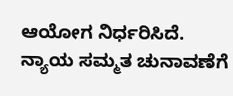ಆಯೋಗ ನಿರ್ಧರಿಸಿದೆ. ನ್ಯಾಯ ಸಮ್ಮತ ಚುನಾವಣೆಗೆ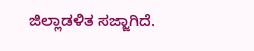ಜಿಲ್ಲಾಡಳಿತ ಸಜ್ಜಾಗಿದೆ.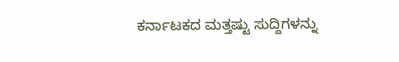ಕರ್ನಾಟಕದ ಮತ್ತಷ್ಟು ಸುದ್ದಿಗಳನ್ನು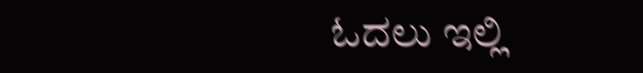ಓದಲು ಇಲ್ಲಿ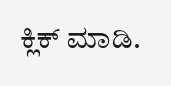ಕ್ಲಿಕ್ ಮಾಡಿ.